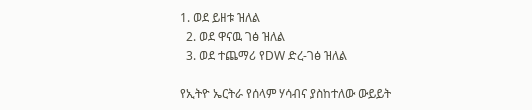1. ወደ ይዘቱ ዝለል
  2. ወደ ዋናዉ ገፅ ዝለል
  3. ወደ ተጨማሪ የDW ድረ-ገፅ ዝለል

የኢትዮ ኤርትራ የሰላም ሃሳብና ያስከተለው ውይይት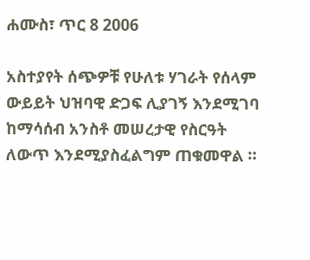ሐሙስ፣ ጥር 8 2006

አስተያየት ሰጭዎቹ የሁለቱ ሃገራት የሰላም ውይይት ህዝባዊ ድጋፍ ሊያገኝ እንደሚገባ ከማሳሰብ አንስቶ መሠረታዊ የስርዓት ለውጥ እንደሚያስፈልግም ጠቁመዋል ።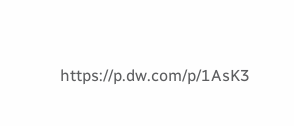https://p.dw.com/p/1AsK3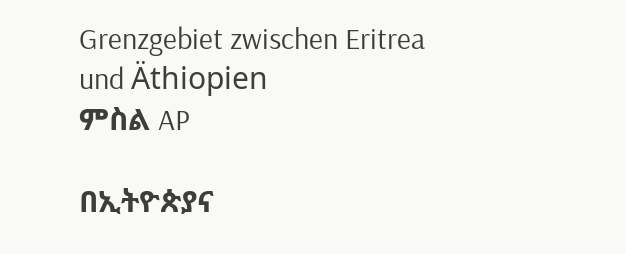Grenzgebiet zwischen Eritrea und Äthiopien
ምስል AP

በኢትዮጵያና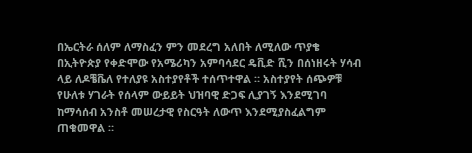በኤርትራ ሰለም ለማስፈን ምን መደረግ አለበት ለሚለው ጥያቄ በኢትዮጵያ የቀድሞው የአሜሪካን አምባሳደር ዴቪድ ሺን በሰነዘሩት ሃሳብ ላይ ለዶቼቬለ የተለያዩ አስተያየቶች ተሰጥተዋል ። አስተያየት ሰጭዎቹ የሁለቱ ሃገራት የሰላም ውይይት ህዝባዊ ድጋፍ ሊያገኝ እንደሚገባ ከማሳሰብ አንስቶ መሠረታዊ የስርዓት ለውጥ እንደሚያስፈልግም ጠቁመዋል ።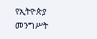የኢትዮጵያ መንግሥት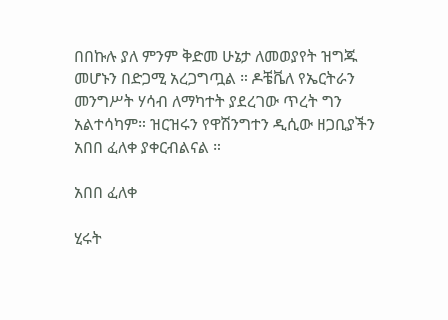በበኩሉ ያለ ምንም ቅድመ ሁኔታ ለመወያየት ዝግጁ መሆኑን በድጋሚ አረጋግጧል ። ዶቼቬለ የኤርትራን መንግሥት ሃሳብ ለማካተት ያደረገው ጥረት ግን አልተሳካም። ዝርዝሩን የዋሽንግተን ዲሲው ዘጋቢያችን አበበ ፈለቀ ያቀርብልናል ።

አበበ ፈለቀ

ሂሩት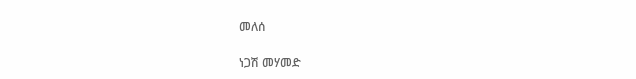መለሰ

ነጋሽ መሃመድ